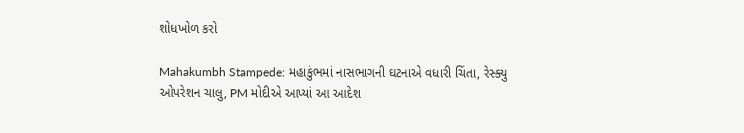શોધખોળ કરો

Mahakumbh Stampede: મહાકુંભમાં નાસભાગની ઘટનાએ વધારી ચિંતા, રેસ્ક્યુ ઓપરેશન ચાલુ, PM મોદીએ આપ્યાં આ આદેશ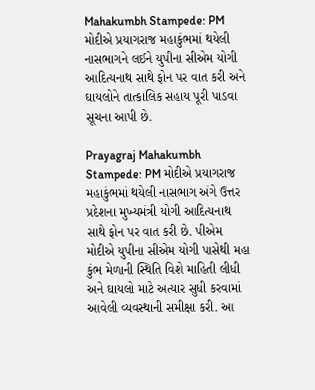Mahakumbh Stampede: PM મોદીએ પ્રયાગરાજ મહાકુંભમાં થયેલી નાસભાગને લઈને યુપીના સીએમ યોગી આદિત્યનાથ સાથે ફોન પર વાત કરી અને ઘાયલોને તાત્કાલિક સહાય પૂરી પાડવા સૂચના આપી છે.

Prayagraj Mahakumbh Stampede: PM મોદીએ પ્રયાગરાજ મહાકુંભમાં થયેલી નાસભાગ અંગે ઉત્તર પ્રદેશના મુખ્યમંત્રી યોગી આદિત્યનાથ સાથે ફોન પર વાત કરી છે. પીએમ મોદીએ યુપીના સીએમ યોગી પાસેથી મહા કુંભ મેળાની સ્થિતિ વિશે માહિતી લીધી અને ઘાયલો માટે અત્યાર સુધી કરવામાં આવેલી વ્યવસ્થાની સમીક્ષા કરી. આ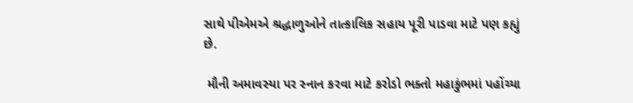સાથે પીએમએ શ્રદ્ધાળુઓને તાત્કાલિક સહાય પૂરી પાડવા માટે પણ કહ્યું છે.

 મૌની અમાવસ્યા પર સ્નાન કરવા માટે કરોડો ભક્તો મહાકુંભમાં પહોંચ્યા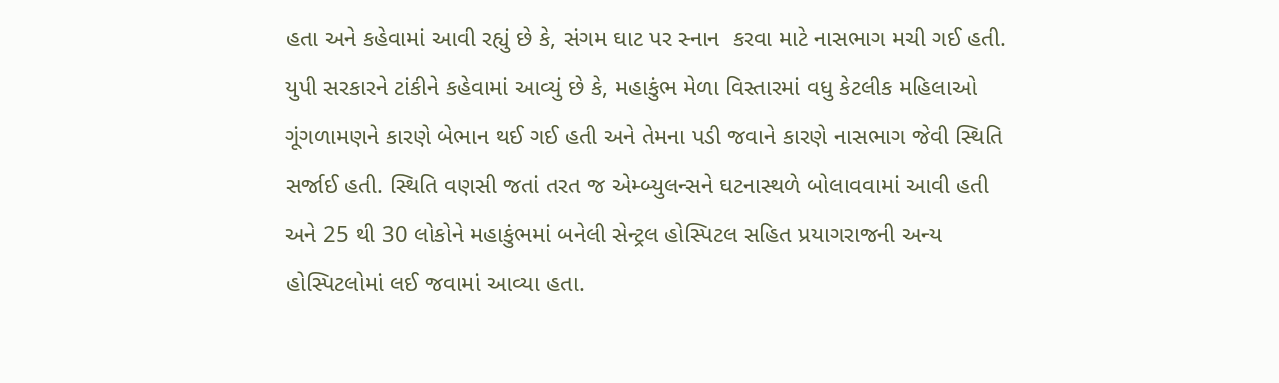હતા અને કહેવામાં આવી રહ્યું છે કે, સંગમ ઘાટ પર સ્નાન  કરવા માટે નાસભાગ મચી ગઈ હતી. યુપી સરકારને ટાંકીને કહેવામાં આવ્યું છે કે, મહાકુંભ મેળા વિસ્તારમાં વધુ કેટલીક મહિલાઓ ગૂંગળામણને કારણે બેભાન થઈ ગઈ હતી અને તેમના પડી જવાને કારણે નાસભાગ જેવી સ્થિતિ સર્જાઈ હતી. સ્થિતિ વણસી જતાં તરત જ એમ્બ્યુલન્સને ઘટનાસ્થળે બોલાવવામાં આવી હતી અને 25 થી 30 લોકોને મહાકુંભમાં બનેલી સેન્ટ્રલ હોસ્પિટલ સહિત પ્રયાગરાજની અન્ય હોસ્પિટલોમાં લઈ જવામાં આવ્યા હતા.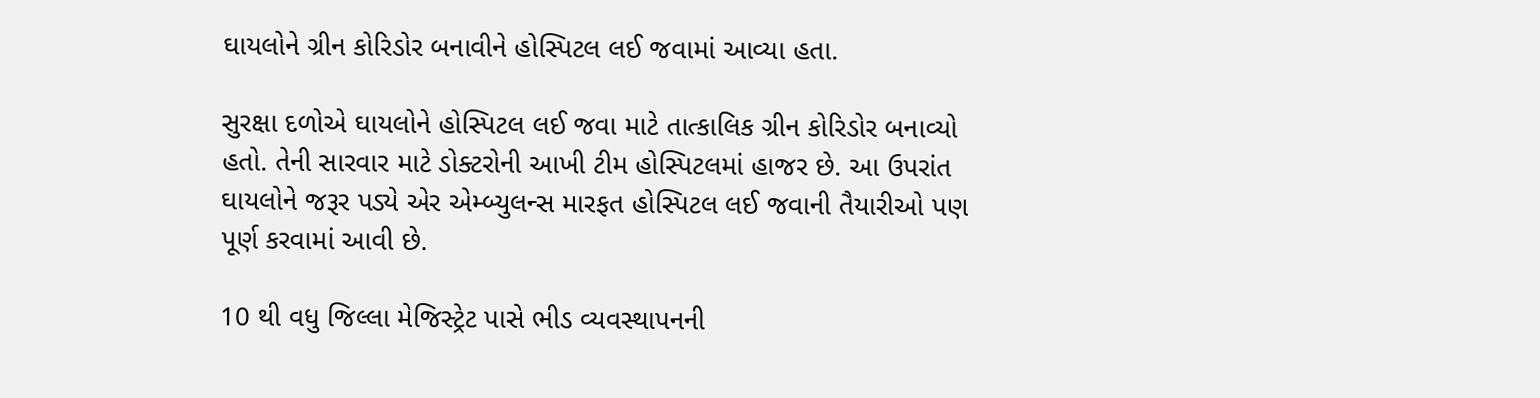ઘાયલોને ગ્રીન કોરિડોર બનાવીને હોસ્પિટલ લઈ જવામાં આવ્યા હતા.

સુરક્ષા દળોએ ઘાયલોને હોસ્પિટલ લઈ જવા માટે તાત્કાલિક ગ્રીન કોરિડોર બનાવ્યો હતો. તેની સારવાર માટે ડોક્ટરોની આખી ટીમ હોસ્પિટલમાં હાજર છે. આ ઉપરાંત ઘાયલોને જરૂર પડ્યે એર એમ્બ્યુલન્સ મારફત હોસ્પિટલ લઈ જવાની તૈયારીઓ પણ પૂર્ણ કરવામાં આવી છે.

10 થી વધુ જિલ્લા મેજિસ્ટ્રેટ પાસે ભીડ વ્યવસ્થાપનની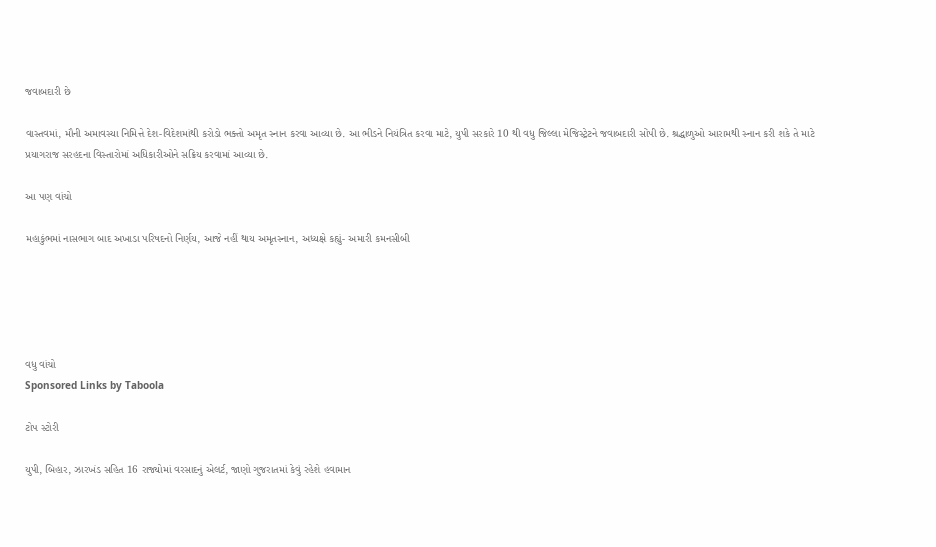જવાબદારી છે

વાસ્તવમાં, મૌની અમાવસ્યા નિમિત્તે દેશ-વિદેશમાંથી કરોડો ભક્તો અમૃત સ્નાન કરવા આવ્યા છે. આ ભીડને નિયંત્રિત કરવા માટે, યુપી સરકારે 10 થી વધુ જિલ્લા મેજિસ્ટ્રેટને જવાબદારી સોંપી છે. શ્રદ્ધાળુઓ આરામથી સ્નાન કરી શકે તે માટે પ્રયાગરાજ સરહદના વિસ્તારોમાં અધિકારીઓને સક્રિય કરવામાં આવ્યા છે.

આ પણ વાંચો

મહાકુંભમાં નાસભાગ બાદ અખાડા પરિષદનો નિર્ણય, આજે નહીં થાય અમૃતસ્નાન, અધ્યક્ષે કહ્યું- અમારી કમનસીબી





વધુ વાંચો
Sponsored Links by Taboola

ટોપ સ્ટોરી

યુપી, બિહાર, ઝારખંડ સહિત 16 રાજ્યોમાં વરસાદનું એલર્ટ, જાણો ગુજરાતમાં કેવું રહેશે હવામાન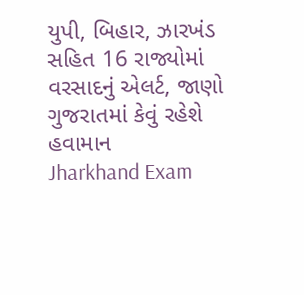યુપી, બિહાર, ઝારખંડ સહિત 16 રાજ્યોમાં વરસાદનું એલર્ટ, જાણો ગુજરાતમાં કેવું રહેશે હવામાન
Jharkhand Exam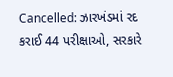Cancelled: ઝારખંડમાં રદ કરાઈ 44 પરીક્ષાઓ, સરકારે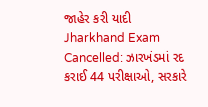જાહેર કરી યાદી
Jharkhand Exam Cancelled: ઝારખંડમાં રદ કરાઈ 44 પરીક્ષાઓ, સરકારે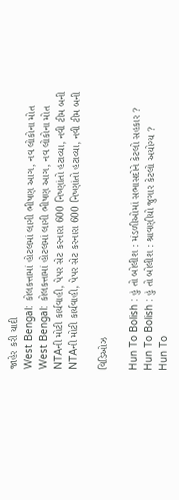જાહેર કરી યાદી
West Bengal: કોલકત્તામાં હોટલમાં લાગી ભીષણ આગ, નવ લોકોના મોત
West Bengal: કોલકત્તામાં હોટલમાં લાગી ભીષણ આગ, નવ લોકોના મોત
NTAની મોટી કાર્યવાહી, પેપર સેટ કરનારા 600 નિષ્ણાંતો હટાવ્યા, નવી ટીમ બની
NTAની મોટી કાર્યવાહી, પેપર સેટ કરનારા 600 નિષ્ણાંતો હટાવ્યા, નવી ટીમ બની

વિડિઓઝ

Hun To Bolish : હું તો બોલીશ : મંડળીઓમાં સભાસદોને કેટલો સહકાર ?
Hun To Bolish : હું તો બોલીશ : શ્રાવણીયો જુગાર કેટલો અયોગ્ય ?
Hun To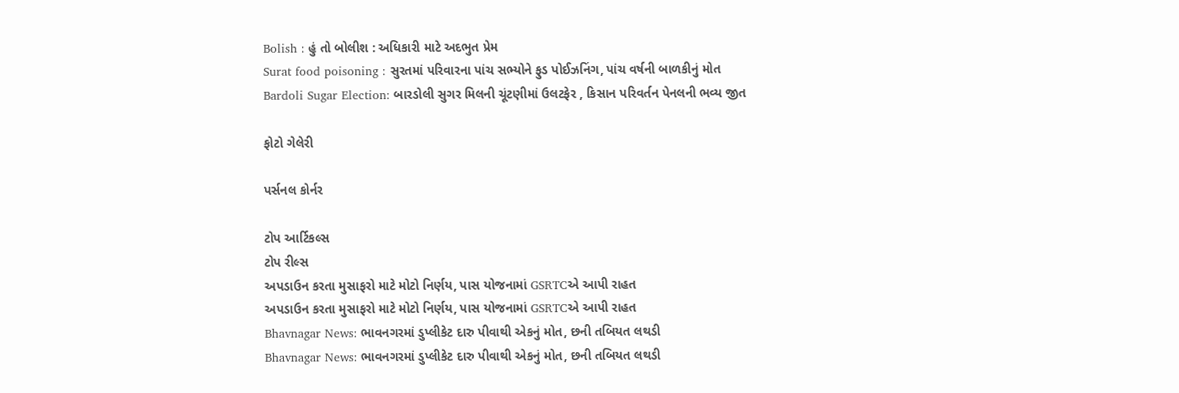Bolish : હું તો બોલીશ : અધિકારી માટે અદભુત પ્રેમ
Surat food poisoning : સુરતમાં પરિવારના પાંચ સભ્યોને ફુડ પોઈઝનિંગ, પાંચ વર્ષની બાળકીનું મોત
Bardoli Sugar Election: બારડોલી સુગર મિલની ચૂંટણીમાં ઉલટફેર , કિસાન પરિવર્તન પેનલની ભવ્ય જીત

ફોટો ગેલેરી

પર્સનલ કોર્નર

ટોપ આર્ટિકલ્સ
ટોપ રીલ્સ
અપડાઉન કરતા મુસાફરો માટે મોટો નિર્ણય, પાસ યોજનામાં GSRTCએ આપી રાહત
અપડાઉન કરતા મુસાફરો માટે મોટો નિર્ણય, પાસ યોજનામાં GSRTCએ આપી રાહત
Bhavnagar News: ભાવનગરમાં ડુપ્લીકેટ દારુ પીવાથી એકનું મોત, છની તબિયત લથડી
Bhavnagar News: ભાવનગરમાં ડુપ્લીકેટ દારુ પીવાથી એકનું મોત, છની તબિયત લથડી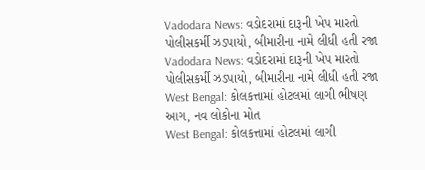Vadodara News: વડોદરામાં દારૂની ખેપ મારતો પોલીસકર્મી ઝડપાયો, બીમારીના નામે લીધી હતી રજા
Vadodara News: વડોદરામાં દારૂની ખેપ મારતો પોલીસકર્મી ઝડપાયો, બીમારીના નામે લીધી હતી રજા
West Bengal: કોલકત્તામાં હોટલમાં લાગી ભીષણ આગ, નવ લોકોના મોત
West Bengal: કોલકત્તામાં હોટલમાં લાગી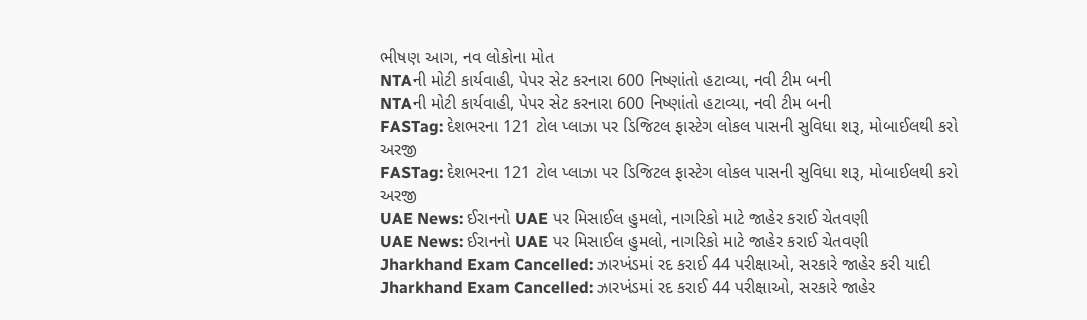ભીષણ આગ, નવ લોકોના મોત
NTAની મોટી કાર્યવાહી, પેપર સેટ કરનારા 600 નિષ્ણાંતો હટાવ્યા, નવી ટીમ બની
NTAની મોટી કાર્યવાહી, પેપર સેટ કરનારા 600 નિષ્ણાંતો હટાવ્યા, નવી ટીમ બની
FASTag: દેશભરના 121 ટોલ પ્લાઝા પર ડિજિટલ ફાસ્ટેગ લોકલ પાસની સુવિધા શરૂ, મોબાઈલથી કરો અરજી
FASTag: દેશભરના 121 ટોલ પ્લાઝા પર ડિજિટલ ફાસ્ટેગ લોકલ પાસની સુવિધા શરૂ, મોબાઈલથી કરો અરજી
UAE News: ઈરાનનો UAE પર મિસાઈલ હુમલો, નાગરિકો માટે જાહેર કરાઈ ચેતવણી
UAE News: ઈરાનનો UAE પર મિસાઈલ હુમલો, નાગરિકો માટે જાહેર કરાઈ ચેતવણી
Jharkhand Exam Cancelled: ઝારખંડમાં રદ કરાઈ 44 પરીક્ષાઓ, સરકારે જાહેર કરી યાદી
Jharkhand Exam Cancelled: ઝારખંડમાં રદ કરાઈ 44 પરીક્ષાઓ, સરકારે જાહેર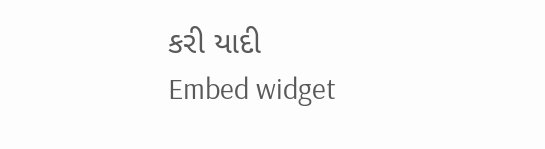કરી યાદી
Embed widget